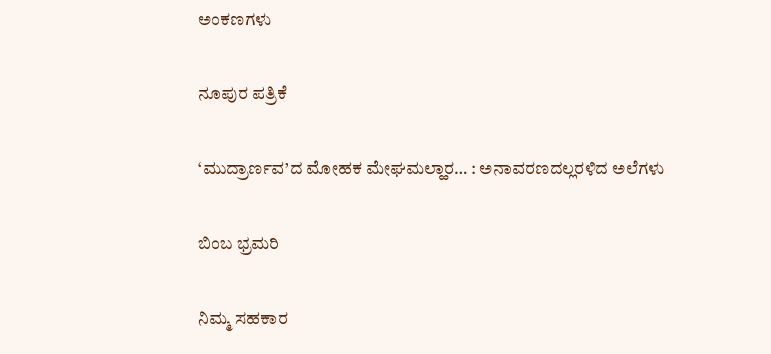ಅಂಕಣಗಳು

ನೂಪುರ ಪತ್ರಿಕೆ

‘ಮುದ್ರಾರ್ಣವ’ದ ಮೋಹಕ ಮೇಘಮಲ್ಹಾರ… : ಅನಾವರಣದಲ್ಲರಳಿದ ಅಲೆಗಳು

ಬಿಂಬ ಭ್ರಮರಿ

ನಿಮ್ಮ ಸಹಕಾರ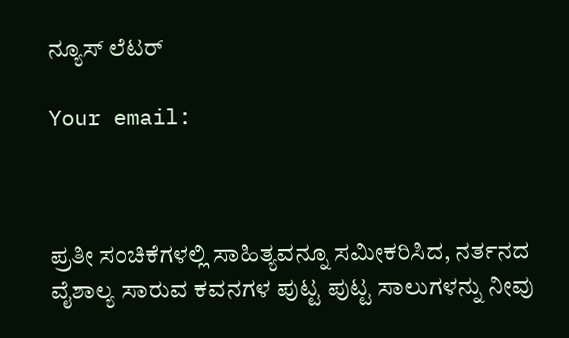ನ್ಯೂಸ್ ಲೆಟರ್

Your email:



ಪ್ರತೀ ಸಂಚಿಕೆಗಳಲ್ಲಿ ಸಾಹಿತ್ಯವನ್ನೂ ಸಮೀಕರಿಸಿದ, ನರ್ತನದ ವೈಶಾಲ್ಯ ಸಾರುವ ಕವನಗಳ ಪುಟ್ಟ ಪುಟ್ಟ ಸಾಲುಗಳನ್ನು ನೀವು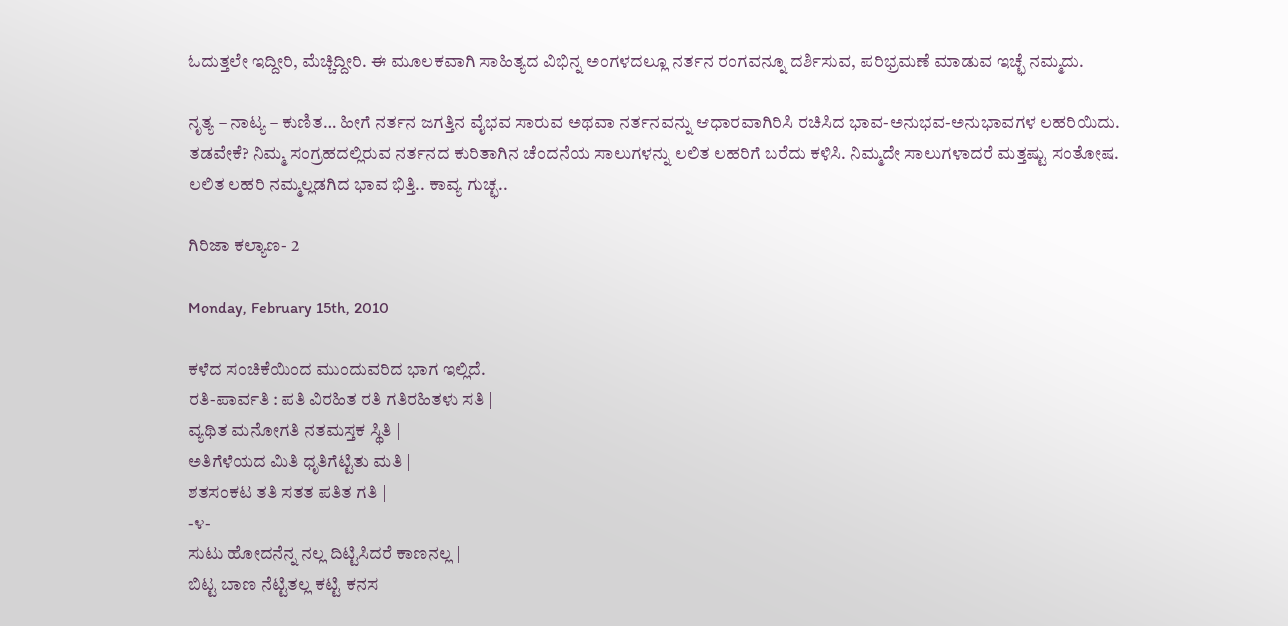ಓದುತ್ತಲೇ ಇದ್ದೀರಿ, ಮೆಚ್ಚಿದ್ದೀರಿ. ಈ ಮೂಲಕವಾಗಿ ಸಾಹಿತ್ಯದ ವಿಭಿನ್ನ ಅಂಗಳದಲ್ಲೂ ನರ್ತನ ರಂಗವನ್ನೂ ದರ್ಶಿಸುವ, ಪರಿಭ್ರಮಣೆ ಮಾಡುವ ಇಚ್ಛೆ ನಮ್ಮದು.

ನೃತ್ಯ – ನಾಟ್ಯ – ಕುಣಿತ… ಹೀಗೆ ನರ್ತನ ಜಗತ್ತಿನ ವೈಭವ ಸಾರುವ ಅಥವಾ ನರ್ತನವನ್ನು ಆಧಾರವಾಗಿರಿಸಿ ರಚಿಸಿದ ಭಾವ-ಅನುಭವ-ಅನುಭಾವಗಳ ಲಹರಿಯಿದು. ತಡವೇಕೆ? ನಿಮ್ಮ ಸಂಗ್ರಹದಲ್ಲಿರುವ ನರ್ತನದ ಕುರಿತಾಗಿನ ಚೆಂದನೆಯ ಸಾಲುಗಳನ್ನು ಲಲಿತ ಲಹರಿಗೆ ಬರೆದು ಕಳಿಸಿ. ನಿಮ್ಮದೇ ಸಾಲುಗಳಾದರೆ ಮತ್ತಷ್ಟು ಸಂತೋಷ. ಲಲಿತ ಲಹರಿ ನಮ್ಮಲ್ಲಡಗಿದ ಭಾವ ಭಿತ್ತಿ.. ಕಾವ್ಯ ಗುಚ್ಛ..

ಗಿರಿಜಾ ಕಲ್ಯಾಣ- 2

Monday, February 15th, 2010

ಕಳೆದ ಸಂಚಿಕೆಯಿಂದ ಮುಂದುವರಿದ ಭಾಗ ಇಲ್ಲಿದೆ.
ರತಿ-ಪಾರ್ವತಿ : ಪತಿ ವಿರಹಿತ ರತಿ ಗತಿರಹಿತಳು ಸತಿ |
ವ್ಯಥಿತ ಮನೋಗತಿ ನತಮಸ್ತಕ ಸ್ಥಿತಿ |
ಅತಿಗೆಳೆಯದ ಮಿತಿ ಧೃತಿಗೆಟ್ಟಿತು ಮತಿ |
ಶತಸಂಕಟ ತತಿ ಸತತ ಪತಿತ ಗತಿ |
-೪-
ಸುಟು ಹೋದನೆನ್ನ ನಲ್ಲ ದಿಟ್ಟಿಸಿದರೆ ಕಾಣನಲ್ಲ |
ಬಿಟ್ಟ ಬಾಣ ನೆಟ್ಟಿತಲ್ಲ ಕಟ್ಟಿ ಕನಸ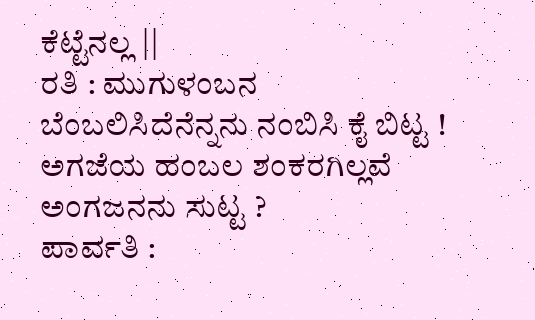ಕೆಟ್ಟೆನಲ್ಲ ||
ರತಿ : ಮುಗುಳಂಬನ ಬೆಂಬಲಿಸಿದೆನೆನ್ನನು ನಂಬಿಸಿ ಕೈ ಬಿಟ್ಟ !
ಅಗಜೆಯ ಹಂಬಲ ಶಂಕರಗಿಲ್ಲವೆ ಅಂಗಜನನು ಸುಟ್ಟ ?
ಪಾರ್ವತಿ :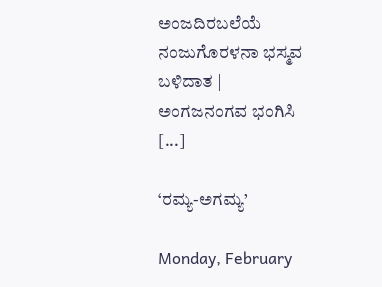ಅಂಜದಿರಬಲೆಯೆ ನಂಜುಗೊರಳನಾ ಭಸ್ಮವ ಬಳಿದಾತ |
ಅಂಗಜನಂಗವ ಭಂಗಿಸಿ [...]

‘ರಮ್ಯ-ಅಗಮ್ಯ’

Monday, February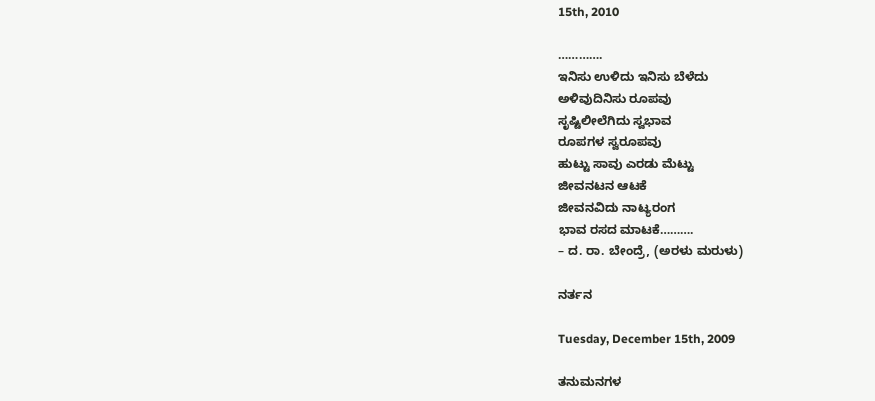15th, 2010

………….
ಇನಿಸು ಉಳಿದು ಇನಿಸು ಬೆಳೆದು
ಅಳಿವುದಿನಿಸು ರೂಪವು
ಸೃಷ್ಟಿಲೀಲೆಗಿದು ಸ್ವಭಾವ
ರೂಪಗಳ ಸ್ವರೂಪವು
ಹುಟ್ಟು ಸಾವು ಎರಡು ಮೆಟ್ಟು
ಜೀವನಟನ ಆಟಕೆ
ಜೀವನವಿದು ನಾಟ್ಯರಂಗ
ಭಾವ ರಸದ ಮಾಟಕೆ……….
– ದ. ರಾ. ಬೇಂದ್ರೆ, (ಅರಳು ಮರುಳು)

ನರ್ತನ

Tuesday, December 15th, 2009

ತನುಮನಗಳ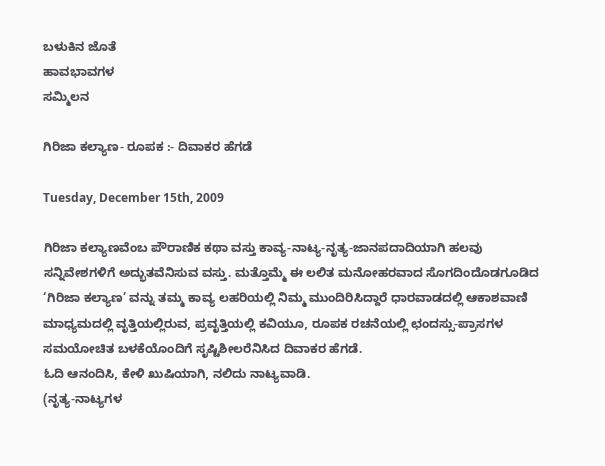ಬಳುಕಿನ ಜೊತೆ
ಹಾವಭಾವಗಳ
ಸಮ್ಮಿಲನ

ಗಿರಿಜಾ ಕಲ್ಯಾಣ- ರೂಪಕ :- ದಿವಾಕರ ಹೆಗಡೆ

Tuesday, December 15th, 2009

ಗಿರಿಜಾ ಕಲ್ಯಾಣವೆಂಬ ಪೌರಾಣಿಕ ಕಥಾ ವಸ್ತು ಕಾವ್ಯ-ನಾಟ್ಯ-ನೃತ್ಯ-ಜಾನಪದಾದಿಯಾಗಿ ಹಲವು ಸನ್ನಿವೇಶಗಳಿಗೆ ಅದ್ಭುತವೆನಿಸುವ ವಸ್ತು. ಮತ್ತೊಮ್ಮೆ ಈ ಲಲಿತ ಮನೋಹರವಾದ ಸೊಗದಿಂದೊಡಗೂಡಿದ ‘ಗಿರಿಜಾ ಕಲ್ಯಾಣ’ ವನ್ನು ತಮ್ಮ ಕಾವ್ಯ ಲಹರಿಯಲ್ಲಿ ನಿಮ್ಮ ಮುಂದಿರಿಸಿದ್ದಾರೆ ಧಾರವಾಡದಲ್ಲಿ ಆಕಾಶವಾಣಿ ಮಾಧ್ಯಮದಲ್ಲಿ ವೃತ್ತಿಯಲ್ಲಿರುವ, ಪ್ರವೃತ್ತಿಯಲ್ಲಿ ಕವಿಯೂ, ರೂಪಕ ರಚನೆಯಲ್ಲಿ ಛಂದಸ್ಸು-ಪ್ರಾಸಗಳ ಸಮಯೋಚಿತ ಬಳಕೆಯೊಂದಿಗೆ ಸೃಷ್ಟಿಶೀಲರೆನಿಸಿದ ದಿವಾಕರ ಹೆಗಡೆ.
ಓದಿ ಆನಂದಿಸಿ, ಕೇಳಿ ಖುಷಿಯಾಗಿ, ನಲಿದು ನಾಟ್ಯವಾಡಿ.
(ನೃತ್ಯ-ನಾಟ್ಯಗಳ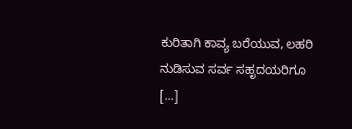ಕುರಿತಾಗಿ ಕಾವ್ಯ ಬರೆಯುವ, ಲಹರಿ ನುಡಿಸುವ ಸರ್ವ ಸಹೃದಯರಿಗೂ [...]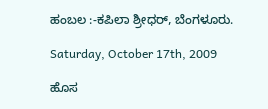ಹಂಬಲ :-ಕಪಿಲಾ ಶ್ರೀಧರ್, ಬೆಂಗಳೂರು.

Saturday, October 17th, 2009

ಹೊಸ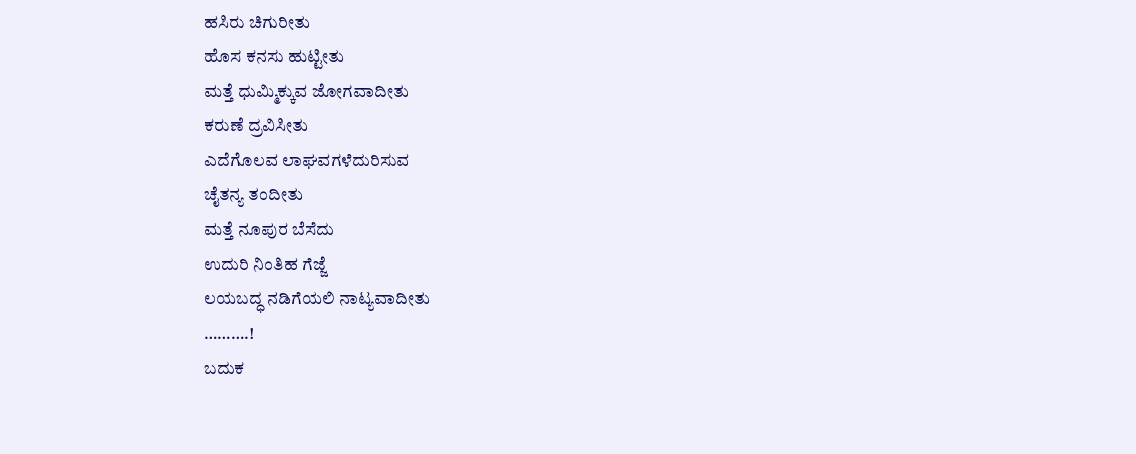ಹಸಿರು ಚಿಗುರೀತು
ಹೊಸ ಕನಸು ಹುಟ್ಟೀತು
ಮತ್ತೆ ಧುಮ್ಮಿಕ್ಕುವ ಜೋಗವಾದೀತು
ಕರುಣೆ ದ್ರವಿಸೀತು
ಎದೆಗೊಲವ ಲಾಘವಗಳೆದುರಿಸುವ
ಚೈತನ್ಯ ತಂದೀತು
ಮತ್ತೆ ನೂಪುರ ಬೆಸೆದು
ಉದುರಿ ನಿಂತಿಹ ಗೆಜ್ಜೆ
ಲಯಬದ್ಧ ನಡಿಗೆಯಲಿ ನಾಟ್ಯವಾದೀತು
……….!
ಬದುಕ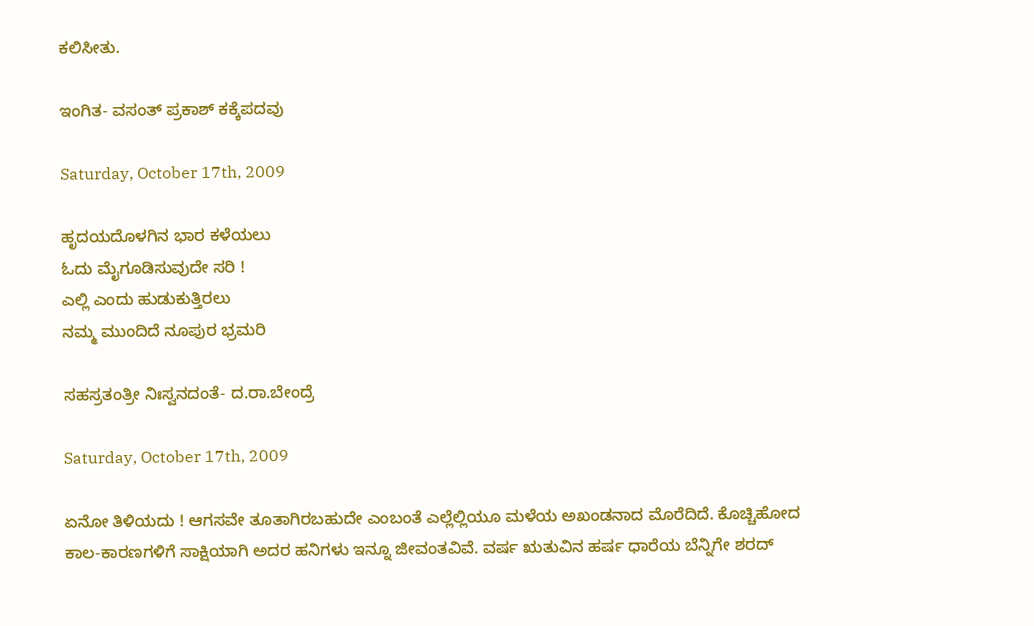ಕಲಿಸೀತು.

ಇಂಗಿತ- ವಸಂತ್ ಪ್ರಕಾಶ್ ಕಕ್ಕೆಪದವು

Saturday, October 17th, 2009

ಹೃದಯದೊಳಗಿನ ಭಾರ ಕಳೆಯಲು
ಓದು ಮೈಗೂಡಿಸುವುದೇ ಸರಿ !
ಎಲ್ಲಿ ಎಂದು ಹುಡುಕುತ್ತಿರಲು
ನಮ್ಮ ಮುಂದಿದೆ ನೂಪುರ ಭ್ರಮರಿ

ಸಹಸ್ರತಂತ್ರೀ ನಿಃಸ್ವನದಂತೆ- ದ.ರಾ.ಬೇಂದ್ರೆ

Saturday, October 17th, 2009

ಏನೋ ತಿಳಿಯದು ! ಆಗಸವೇ ತೂತಾಗಿರಬಹುದೇ ಎಂಬಂತೆ ಎಲ್ಲೆಲ್ಲಿಯೂ ಮಳೆಯ ಅಖಂಡನಾದ ಮೊರೆದಿದೆ. ಕೊಚ್ಚಿಹೋದ ಕಾಲ-ಕಾರಣಗಳಿಗೆ ಸಾಕ್ಷಿಯಾಗಿ ಅದರ ಹನಿಗಳು ಇನ್ನೂ ಜೀವಂತವಿವೆ. ವರ್ಷ ಋತುವಿನ ಹರ್ಷ ಧಾರೆಯ ಬೆನ್ನಿಗೇ ಶರದ್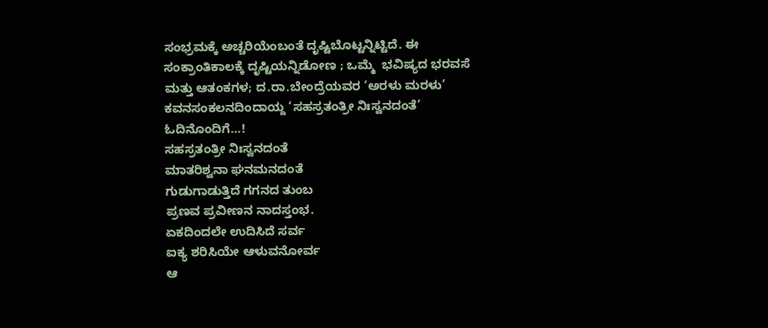ಸಂಭ್ರಮಕ್ಕೆ ಅಚ್ಚರಿಯೆಂಬಂತೆ ದೃಷ್ಟಿಬೊಟ್ಟನ್ನಿಟ್ಟಿದೆ. ಈ ಸಂಕ್ರಾಂತಿಕಾಲಕ್ಕೆ ದೃಷ್ಟಿಯನ್ನಿಡೋಣ ; ಒಮ್ಮೆ  ಭವಿಷ್ಯದ ಭರವಸೆ ಮತ್ತು ಆತಂಕಗಳ; ದ.ರಾ.ಬೇಂದ್ರೆಯವರ ‘ಅರಳು ಮರಳು’ ಕವನಸಂಕಲನದಿಂದಾಯ್ದ ‘ಸಹಸ್ರತಂತ್ರೀ ನಿಃಸ್ವನದಂತೆ’ ಓದಿನೊಂದಿಗೆ…!
ಸಹಸ್ರತಂತ್ರೀ ನಿಃಸ್ವನದಂತೆ
ಮಾತರಿಶ್ವನಾ ಘನಮನದಂತೆ
ಗುಡುಗಾಡುತ್ತಿದೆ ಗಗನದ ತುಂಬ
ಪ್ರಣವ ಪ್ರವೀಣನ ನಾದಸ್ತಂಭ.
ಏಕದಿಂದಲೇ ಉದಿಸಿದೆ ಸರ್ವ
ಐಕ್ಯ ಶರಿಸಿಯೇ ಆಳುವನೋರ್ವ
ಆ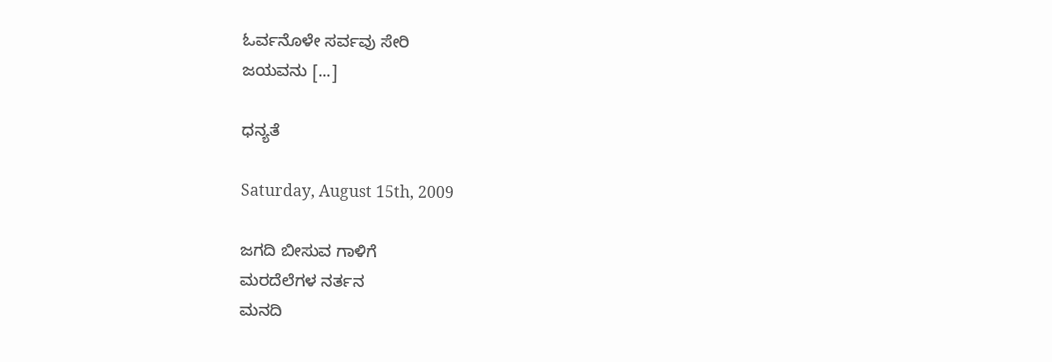ಓರ್ವನೊಳೇ ಸರ್ವವು ಸೇರಿ
ಜಯವನು [...]

ಧನ್ಯತೆ

Saturday, August 15th, 2009

ಜಗದಿ ಬೀಸುವ ಗಾಳಿಗೆ
ಮರದೆಲೆಗಳ ನರ್ತನ
ಮನದಿ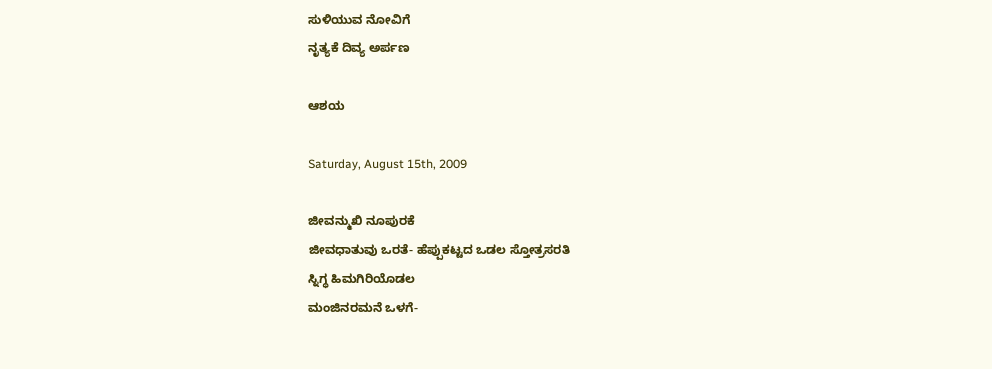ಸುಳಿಯುವ ನೋವಿಗೆ
ನೃತ್ಯಕೆ ದಿವ್ಯ ಅರ್ಪಣ

ಆಶಯ

Saturday, August 15th, 2009

ಜೀವನ್ಮುಖಿ ನೂಪುರಕೆ
ಜೀವಧಾತುವು ಒರತೆ- ಹೆಪ್ಪುಕಟ್ಟದ ಒಡಲ ಸ್ತೋತ್ರಸರತಿ
ಸ್ನಿಗ್ಧ ಹಿಮಗಿರಿಯೊಡಲ
ಮಂಜಿನರಮನೆ ಒಳಗೆ-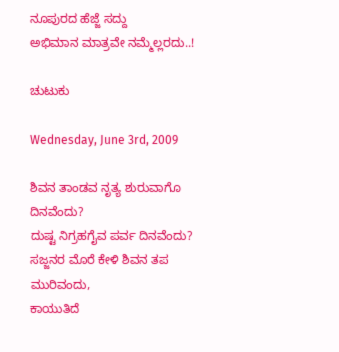ನೂಪುರದ ಹೆಜ್ಜೆ ಸದ್ದು
ಅಭಿಮಾನ ಮಾತ್ರವೇ ನಮ್ಮೆಲ್ಲರದು..!

ಚುಟುಕು

Wednesday, June 3rd, 2009

ಶಿವನ ತಾಂಡವ ನೃತ್ಯ ಶುರುವಾಗೊ ದಿನವೆಂದು?
ದುಷ್ಟ ನಿಗ್ರಹಗೈವ ಪರ್ವ ದಿನವೆಂದು?
ಸಜ್ಜನರ ಮೊರೆ ಕೇಳಿ ಶಿವನ ತಪ ಮುರಿವಂದು,
ಕಾಯುತಿದೆ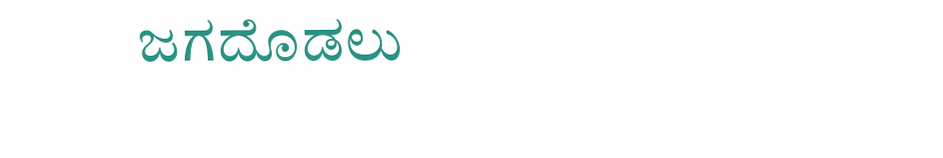ಜಗದೊಡಲು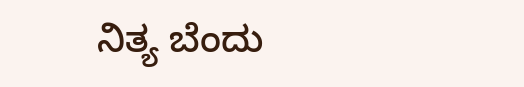ನಿತ್ಯ ಬೆಂದು